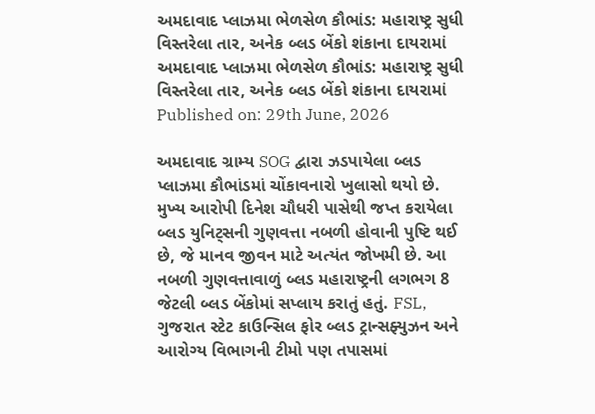અમદાવાદ પ્લાઝમા ભેળસેળ કૌભાંડ: મહારાષ્ટ્ર સુધી વિસ્તરેલા તાર, અનેક બ્લડ બેંકો શંકાના દાયરામાં
અમદાવાદ પ્લાઝમા ભેળસેળ કૌભાંડ: મહારાષ્ટ્ર સુધી વિસ્તરેલા તાર, અનેક બ્લડ બેંકો શંકાના દાયરામાં
Published on: 29th June, 2026

અમદાવાદ ગ્રામ્ય SOG દ્વારા ઝડપાયેલા બ્લડ પ્લાઝમા કૌભાંડમાં ચોંકાવનારો ખુલાસો થયો છે. મુખ્ય આરોપી દિનેશ ચૌધરી પાસેથી જપ્ત કરાયેલા બ્લડ યુનિટ્સની ગુણવત્તા નબળી હોવાની પુષ્ટિ થઈ છે, જે માનવ જીવન માટે અત્યંત જોખમી છે. આ નબળી ગુણવત્તાવાળું બ્લડ મહારાષ્ટ્રની લગભગ 8 જેટલી બ્લડ બેંકોમાં સપ્લાય કરાતું હતું. FSL, ગુજરાત સ્ટેટ કાઉન્સિલ ફોર બ્લડ ટ્રાન્સફ્યુઝન અને આરોગ્ય વિભાગની ટીમો પણ તપાસમાં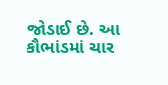જોડાઈ છે. આ કૌભાંડમાં ચાર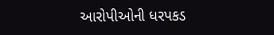આરોપીઓની ધરપકડ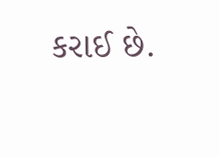કરાઈ છે.